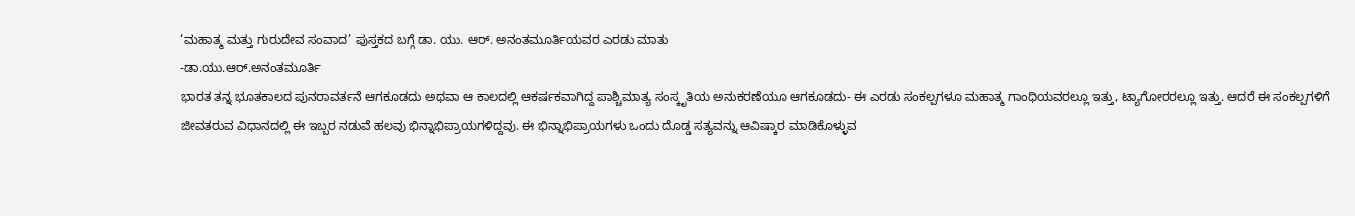‘ಮಹಾತ್ಮ ಮತ್ತು ಗುರುದೇವ ಸಂವಾದ’ ಪುಸ್ತಕದ ಬಗ್ಗೆ ಡಾ. ಯು. ಆರ್. ಅನಂತಮೂರ್ತಿಯವರ ಎರಡು ಮಾತು
-ಡಾ.ಯು.ಆರ್.ಅನಂತಮೂರ್ತಿ
ಭಾರತ ತನ್ನ ಭೂತಕಾಲದ ಪುನರಾವರ್ತನೆ ಆಗಕೂಡದು ಅಥವಾ ಆ ಕಾಲದಲ್ಲಿ ಆಕರ್ಷಕವಾಗಿದ್ದ ಪಾಶ್ಚಿಮಾತ್ಯ ಸಂಸ್ಕೃತಿಯ ಅನುಕರಣೆಯೂ ಆಗಕೂಡದು- ಈ ಎರಡು ಸಂಕಲ್ಪಗಳೂ ಮಹಾತ್ಮ ಗಾಂಧಿಯವರಲ್ಲೂ ಇತ್ತು, ಟ್ಯಾಗೋರರಲ್ಲೂ ಇತ್ತು. ಆದರೆ ಈ ಸಂಕಲ್ಪಗಳಿಗೆ ಜೀವತರುವ ವಿಧಾನದಲ್ಲಿ ಈ ಇಬ್ಬರ ನಡುವೆ ಹಲವು ಭಿನ್ನಾಭಿಪ್ರಾಯಗಳಿದ್ದವು. ಈ ಭಿನ್ನಾಭಿಪ್ರಾಯಗಳು ಒಂದು ದೊಡ್ಡ ಸತ್ಯವನ್ನು ಆವಿಷ್ಕಾರ ಮಾಡಿಕೊಳ್ಳುವ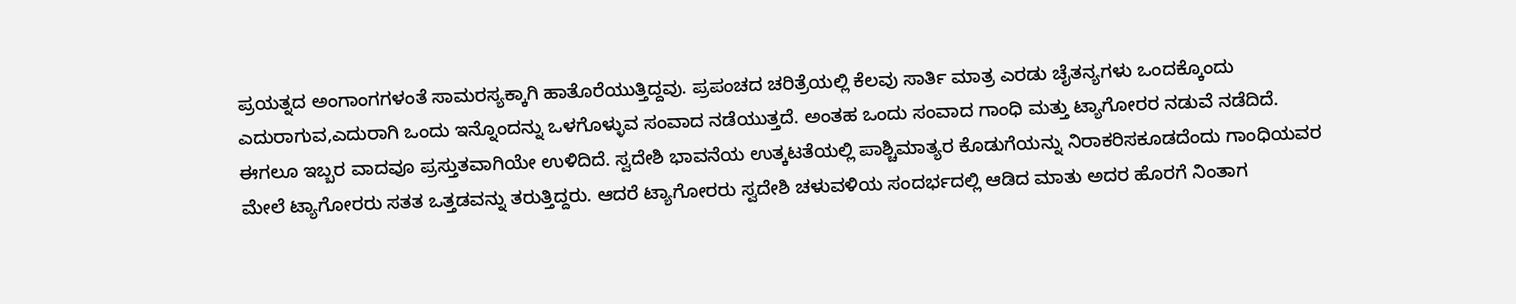ಪ್ರಯತ್ನದ ಅಂಗಾಂಗಗಳಂತೆ ಸಾಮರಸ್ಯಕ್ಕಾಗಿ ಹಾತೊರೆಯುತ್ತಿದ್ದವು. ಪ್ರಪಂಚದ ಚರಿತ್ರೆಯಲ್ಲಿ ಕೆಲವು ಸಾರ್ತಿ ಮಾತ್ರ ಎರಡು ಚೈತನ್ಯಗಳು ಒಂದಕ್ಕೊಂದು ಎದುರಾಗುವ,ಎದುರಾಗಿ ಒಂದು ಇನ್ನೊಂದನ್ನು ಒಳಗೊಳ್ಳುವ ಸಂವಾದ ನಡೆಯುತ್ತದೆ. ಅಂತಹ ಒಂದು ಸಂವಾದ ಗಾಂಧಿ ಮತ್ತು ಟ್ಯಾಗೋರರ ನಡುವೆ ನಡೆದಿದೆ.
ಈಗಲೂ ಇಬ್ಬರ ವಾದವೂ ಪ್ರಸ್ತುತವಾಗಿಯೇ ಉಳಿದಿದೆ. ಸ್ವದೇಶಿ ಭಾವನೆಯ ಉತ್ಕಟತೆಯಲ್ಲಿ ಪಾಶ್ಚಿಮಾತ್ಯರ ಕೊಡುಗೆಯನ್ನು ನಿರಾಕರಿಸಕೂಡದೆಂದು ಗಾಂಧಿಯವರ ಮೇಲೆ ಟ್ಯಾಗೋರರು ಸತತ ಒತ್ತಡವನ್ನು ತರುತ್ತಿದ್ದರು. ಆದರೆ ಟ್ಯಾಗೋರರು ಸ್ವದೇಶಿ ಚಳುವಳಿಯ ಸಂದರ್ಭದಲ್ಲಿ ಆಡಿದ ಮಾತು ಅದರ ಹೊರಗೆ ನಿಂತಾಗ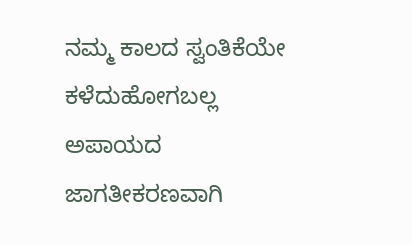ನಮ್ಮ ಕಾಲದ ಸ್ವಂತಿಕೆಯೇ ಕಳೆದುಹೋಗಬಲ್ಲ ಅಪಾಯದ ಜಾಗತೀಕರಣವಾಗಿ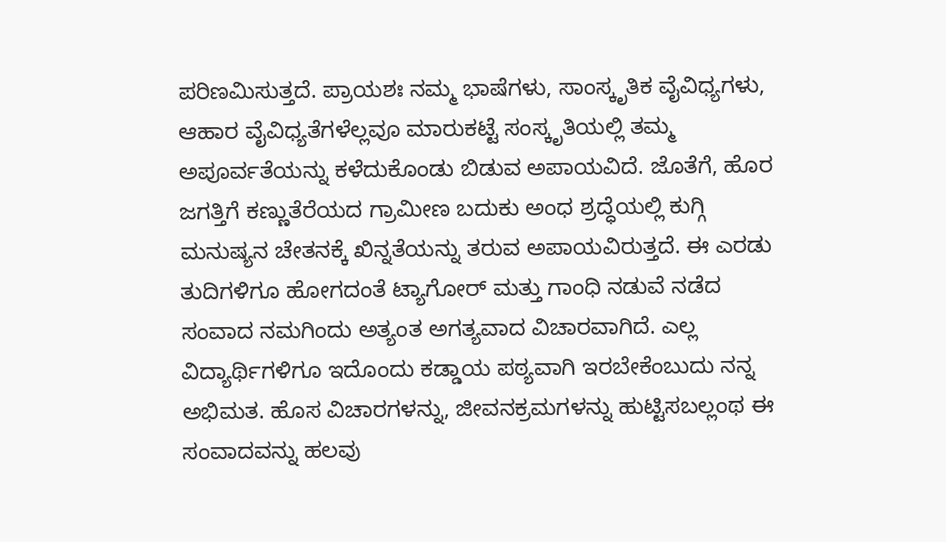ಪರಿಣಮಿಸುತ್ತದೆ. ಪ್ರಾಯಶಃ ನಮ್ಮ ಭಾಷೆಗಳು, ಸಾಂಸ್ಕೃತಿಕ ವೈವಿಧ್ಯಗಳು, ಆಹಾರ ವೈವಿಧ್ಯತೆಗಳೆಲ್ಲವೂ ಮಾರುಕಟ್ಟೆ ಸಂಸ್ಕೃತಿಯಲ್ಲಿ ತಮ್ಮ ಅಪೂರ್ವತೆಯನ್ನು ಕಳೆದುಕೊಂಡು ಬಿಡುವ ಅಪಾಯವಿದೆ. ಜೊತೆಗೆ, ಹೊರ ಜಗತ್ತಿಗೆ ಕಣ್ಣುತೆರೆಯದ ಗ್ರಾಮೀಣ ಬದುಕು ಅಂಧ ಶ್ರದ್ಧೆಯಲ್ಲಿ ಕುಗ್ಗಿ ಮನುಷ್ಯನ ಚೇತನಕ್ಕೆ ಖಿನ್ನತೆಯನ್ನು ತರುವ ಅಪಾಯವಿರುತ್ತದೆ. ಈ ಎರಡು ತುದಿಗಳಿಗೂ ಹೋಗದಂತೆ ಟ್ಯಾಗೋರ್ ಮತ್ತು ಗಾಂಧಿ ನಡುವೆ ನಡೆದ ಸಂವಾದ ನಮಗಿಂದು ಅತ್ಯಂತ ಅಗತ್ಯವಾದ ವಿಚಾರವಾಗಿದೆ. ಎಲ್ಲ ವಿದ್ಯಾರ್ಥಿಗಳಿಗೂ ಇದೊಂದು ಕಡ್ಡಾಯ ಪಠ್ಯವಾಗಿ ಇರಬೇಕೆಂಬುದು ನನ್ನ ಅಭಿಮತ. ಹೊಸ ವಿಚಾರಗಳನ್ನು, ಜೀವನಕ್ರಮಗಳನ್ನು ಹುಟ್ಟಿಸಬಲ್ಲಂಥ ಈ ಸಂವಾದವನ್ನು ಹಲವು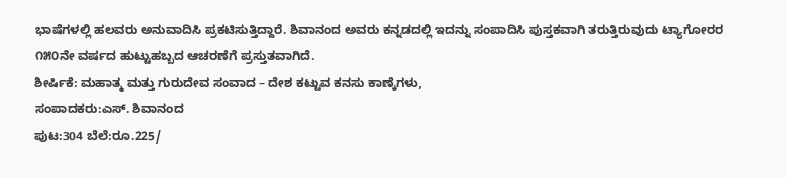ಭಾಷೆಗಳಲ್ಲಿ ಹಲವರು ಅನುವಾದಿಸಿ ಪ್ರಕಟಿಸುತ್ತಿದ್ದಾರೆ. ಶಿವಾನಂದ ಅವರು ಕನ್ನಡದಲ್ಲಿ ಇದನ್ನು ಸಂಪಾದಿಸಿ ಪುಸ್ತಕವಾಗಿ ತರುತ್ತಿರುವುದು ಟ್ಯಾಗೋರರ ೧೫೦ನೇ ವರ್ಷದ ಹುಟ್ಟುಹಬ್ಬದ ಆಚರಣೆಗೆ ಪ್ರಸ್ತುತವಾಗಿದೆ.
ಶೀರ್ಷಿಕೆ: ಮಹಾತ್ಮ ಮತ್ತು ಗುರುದೇವ ಸಂವಾದ – ದೇಶ ಕಟ್ಟುವ ಕನಸು ಕಾಣ್ಕೆಗಳು,
ಸಂಪಾದಕರು:ಎಸ್. ಶಿವಾನಂದ
ಪುಟ:304 ಬೆಲೆ:ರೂ.225/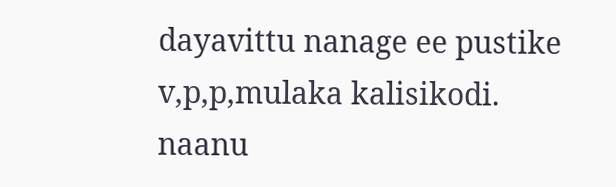dayavittu nanage ee pustike v,p,p,mulaka kalisikodi. naanu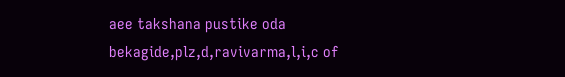aee takshana pustike oda bekagide,plz,d,ravivarma,l,i,c of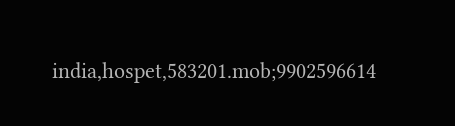india,hospet,583201.mob;9902596614